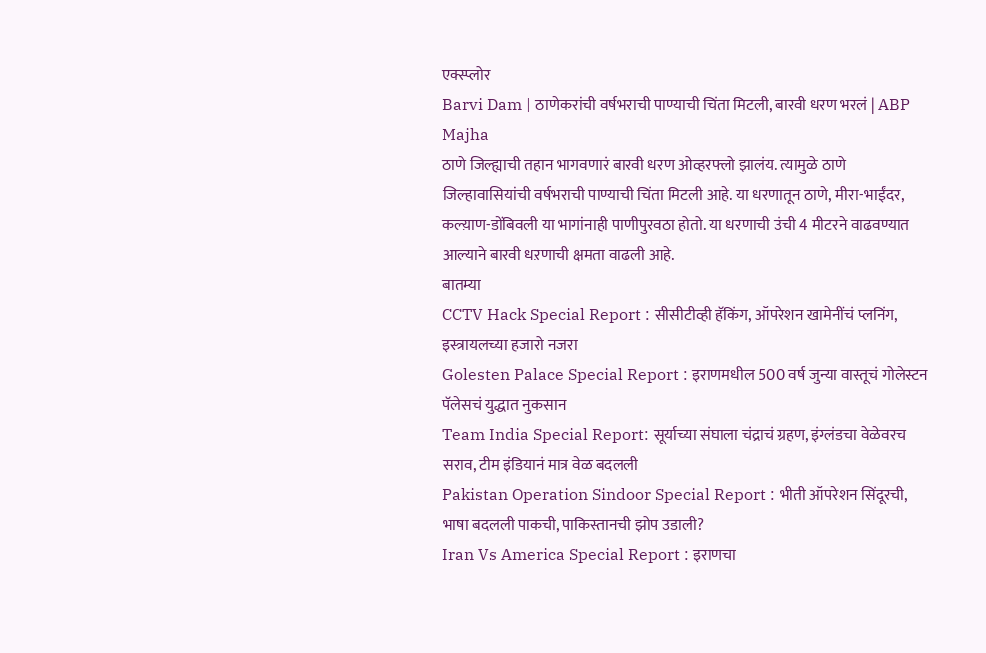एक्स्प्लोर
Barvi Dam | ठाणेकरांची वर्षभराची पाण्याची चिंता मिटली, बारवी धरण भरलं | ABP Majha
ठाणे जिल्ह्याची तहान भागवणारं बारवी धरण ओव्हरफ्लो झालंय. त्यामुळे ठाणे जिल्हावासियांची वर्षभराची पाण्याची चिंता मिटली आहे. या धरणातून ठाणे, मीरा-भाईंदर, कल्य़ाण-डोंबिवली या भागांनाही पाणीपुरवठा होतो. या धरणाची उंची 4 मीटरने वाढवण्यात आल्याने बारवी धऱणाची क्षमता वाढली आहे.
बातम्या
CCTV Hack Special Report : सीसीटीव्ही हॅकिंग, ऑपरेशन खामेनींचं प्लनिंग, इस्त्रायलच्या हजारो नजरा
Golesten Palace Special Report : इराणमधील 500 वर्ष जुन्या वास्तूचं गोलेस्टन पॅलेसचं युद्धात नुकसान
Team India Special Report: सूर्याच्या संघाला चंद्राचं ग्रहण, इंग्लंडचा वेळेवरच सराव, टीम इंडियानं मात्र वेळ बदलली
Pakistan Operation Sindoor Special Report : भीती ऑपरेशन सिंदूरची, भाषा बदलली पाकची, पाकिस्तानची झोप उडाली?
Iran Vs America Special Report : इराणचा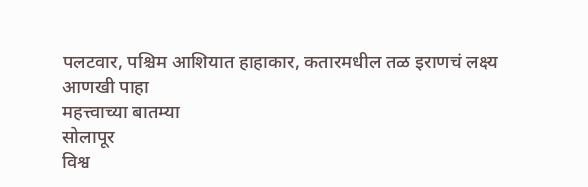पलटवार, पश्चिम आशियात हाहाकार, कतारमधील तळ इराणचं लक्ष्य
आणखी पाहा
महत्त्वाच्या बातम्या
सोलापूर
विश्व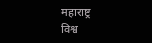महाराष्ट्र
विश्व